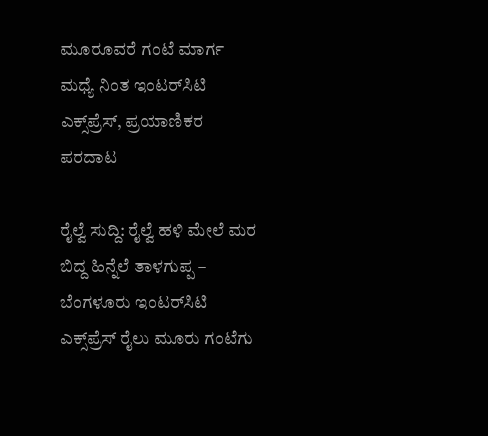ಮೂರೂವರೆ ಗಂಟೆ ಮಾರ್ಗ ಮಧ್ಯೆ ನಿಂತ ಇಂಟರ್‌ಸಿಟಿ ಎಕ್ಸ್‌ಪ್ರೆಸ್‌, ಪ್ರಯಾಣಿಕರ ಪರದಾಟ

ರೈಲ್ವೆ ಸುದ್ದಿ: ರೈಲ್ವೆ ಹಳಿ ಮೇಲೆ ಮರ ಬಿದ್ದ ಹಿನ್ನೆಲೆ ತಾಳಗುಪ್ಪ – ಬೆಂಗಳೂರು ಇಂಟರ್‌ಸಿಟಿ ಎಕ್ಸ್‌ಪ್ರೆಸ್‌ ರೈಲು ಮೂರು ಗಂಟೆಗು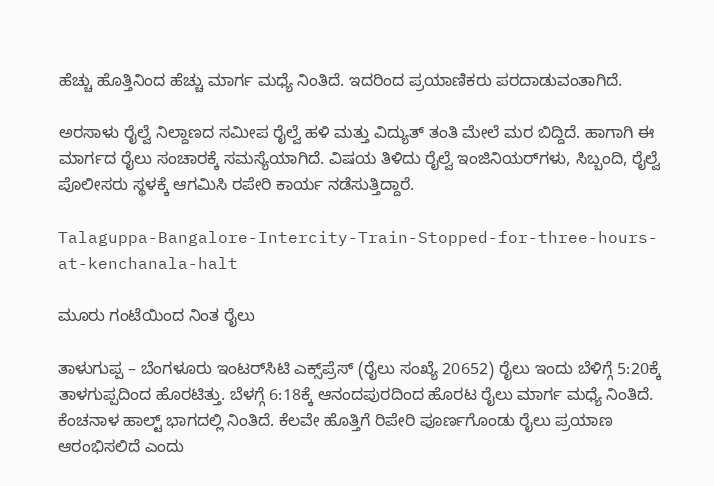ಹೆಚ್ಚು ಹೊತ್ತಿನಿಂದ ಹೆಚ್ಚು ಮಾರ್ಗ ಮಧ್ಯೆ ನಿಂತಿದೆ. ಇದರಿಂದ ಪ್ರಯಾಣಿಕರು ಪರದಾಡುವಂತಾಗಿದೆ.

ಅರಸಾಳು ರೈಲ್ವೆ ನಿಲ್ದಾಣದ ಸಮೀಪ ರೈಲ್ವೆ ಹಳಿ ಮತ್ತು ವಿದ್ಯುತ್‌ ತಂತಿ ಮೇಲೆ ಮರ ಬಿದ್ದಿದೆ. ಹಾಗಾಗಿ ಈ ಮಾರ್ಗದ ರೈಲು ಸಂಚಾರಕ್ಕೆ ಸಮಸ್ಯೆಯಾಗಿದೆ. ವಿಷಯ ತಿಳಿದು ರೈಲ್ವೆ ಇಂಜಿನಿಯರ್‌ಗಳು, ಸಿಬ್ಬಂದಿ, ರೈಲ್ವೆ ಪೊಲೀಸರು ಸ್ಥಳಕ್ಕೆ ಆಗಮಿಸಿ ರಪೇರಿ ಕಾರ್ಯ ನಡೆಸುತ್ತಿದ್ದಾರೆ.

Talaguppa-Bangalore-Intercity-Train-Stopped-for-three-hours-at-kenchanala-halt

ಮೂರು ಗಂಟೆಯಿಂದ ನಿಂತ ರೈಲು

ತಾಳುಗುಪ್ಪ – ಬೆಂಗಳೂರು ಇಂಟರ್‌ಸಿಟಿ ಎಕ್ಸ್‌ಪ್ರೆಸ್‌ (ರೈಲು ಸಂಖ್ಯೆ 20652) ರೈಲು ಇಂದು ಬೆಳಿಗ್ಗೆ 5:20ಕ್ಕೆ ತಾಳಗುಪ್ಪದಿಂದ ಹೊರಟಿತ್ತು. ಬೆಳಗ್ಗೆ 6:18ಕ್ಕೆ ಆನಂದಪುರದಿಂದ ಹೊರಟ ರೈಲು ಮಾರ್ಗ ಮಧ್ಯೆ ನಿಂತಿದೆ. ಕೆಂಚನಾಳ ಹಾಲ್ಟ್‌ ಭಾಗದಲ್ಲಿ ನಿಂತಿದೆ. ಕೆಲವೇ ಹೊತ್ತಿಗೆ ರಿಪೇರಿ ಪೂರ್ಣಗೊಂಡು ರೈಲು ಪ್ರಯಾಣ ಆರಂಭಿಸಲಿದೆ ಎಂದು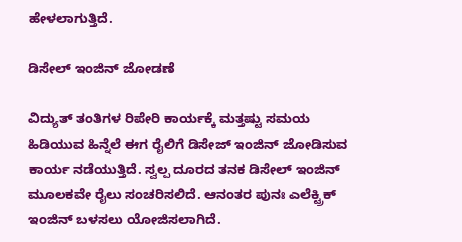ಹೇಳಲಾಗುತ್ತಿದೆ.

ಡಿಸೇಲ್‌ ಇಂಜಿನ್‌ ಜೋಡಣೆ

ವಿದ್ಯುತ್‌ ತಂತಿಗಳ ರಿಪೇರಿ ಕಾರ್ಯಕ್ಕೆ ಮತ್ತಷ್ಟು ಸಮಯ ಹಿಡಿಯುವ ಹಿನ್ನೆಲೆ ಈಗ ರೈಲಿಗೆ ಡಿಸೇಜ್‌ ಇಂಜಿನ್‌ ಜೋಡಿಸುವ ಕಾರ್ಯ ನಡೆಯುತ್ತಿದೆ. ಸ್ವಲ್ಪ ದೂರದ ತನಕ ಡಿಸೇಲ್‌ ಇಂಜಿನ್‌ ಮೂಲಕವೇ ರೈಲು ಸಂಚರಿಸಲಿದೆ. ಆನಂತರ ಪುನಃ ಎಲೆಕ್ಟ್ರಿಕ್‌ ಇಂಜಿನ್‌ ಬಳಸಲು ಯೋಜಿಸಲಾಗಿದೆ.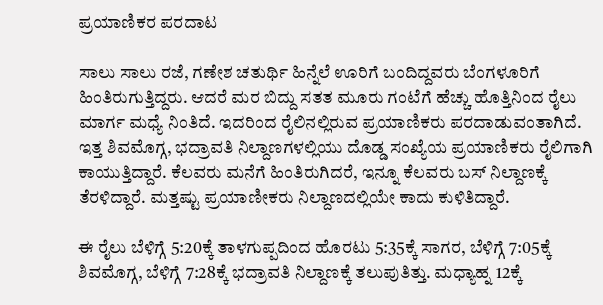ಪ್ರಯಾಣಿಕರ ಪರದಾಟ

ಸಾಲು ಸಾಲು ರಜೆ, ಗಣೇಶ ಚತುರ್ಥಿ ಹಿನ್ನೆಲೆ ಊರಿಗೆ ಬಂದಿದ್ದವರು ಬೆಂಗಳೂರಿಗೆ ಹಿಂತಿರುಗುತ್ತಿದ್ದರು. ಆದರೆ ಮರ ಬಿದ್ದು ಸತತ ಮೂರು ಗಂಟೆಗೆ ಹೆಚ್ಚು ಹೊತ್ತಿನಿಂದ ರೈಲು ಮಾರ್ಗ ಮಧ್ಯೆ ನಿಂತಿದೆ. ಇದರಿಂದ ರೈಲಿನಲ್ಲಿರುವ ಪ್ರಯಾಣಿಕರು ಪರದಾಡುವಂತಾಗಿದೆ. ಇತ್ತ ಶಿವಮೊಗ್ಗ, ಭದ್ರಾವತಿ ನಿಲ್ದಾಣಗಳಲ್ಲಿಯು ದೊಡ್ಡ ಸಂಖ್ಯೆಯ ಪ್ರಯಾಣಿಕರು ರೈಲಿಗಾಗಿ ಕಾಯುತ್ತಿದ್ದಾರೆ. ಕೆಲವರು ಮನೆಗೆ ಹಿಂತಿರುಗಿದರೆ, ಇನ್ನೂ ಕೆಲವರು ಬಸ್‌ ನಿಲ್ದಾಣಕ್ಕೆ ತೆರಳಿದ್ದಾರೆ. ಮತ್ತಷ್ಟು ಪ್ರಯಾಣೀಕರು ನಿಲ್ದಾಣದಲ್ಲಿಯೇ ಕಾದು ಕುಳಿತಿದ್ದಾರೆ.

ಈ ರೈಲು ಬೆಳಿಗ್ಗೆ 5:20ಕ್ಕೆ ತಾಳಗುಪ್ಪದಿಂದ ಹೊರಟು 5:35ಕ್ಕೆ ಸಾಗರ, ಬೆಳಿಗ್ಗೆ 7:05ಕ್ಕೆ ಶಿವಮೊಗ್ಗ, ಬೆಳಿಗ್ಗೆ 7:28ಕ್ಕೆ ಭದ್ರಾವತಿ ನಿಲ್ದಾಣಕ್ಕೆ ತಲುಪುತಿತ್ತು. ಮಧ್ಯಾಹ್ನ 12ಕ್ಕೆ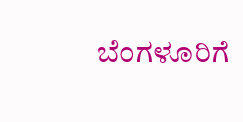ಬೆಂಗಳೂರಿಗೆ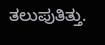ತಲುಪುತಿತ್ತು.